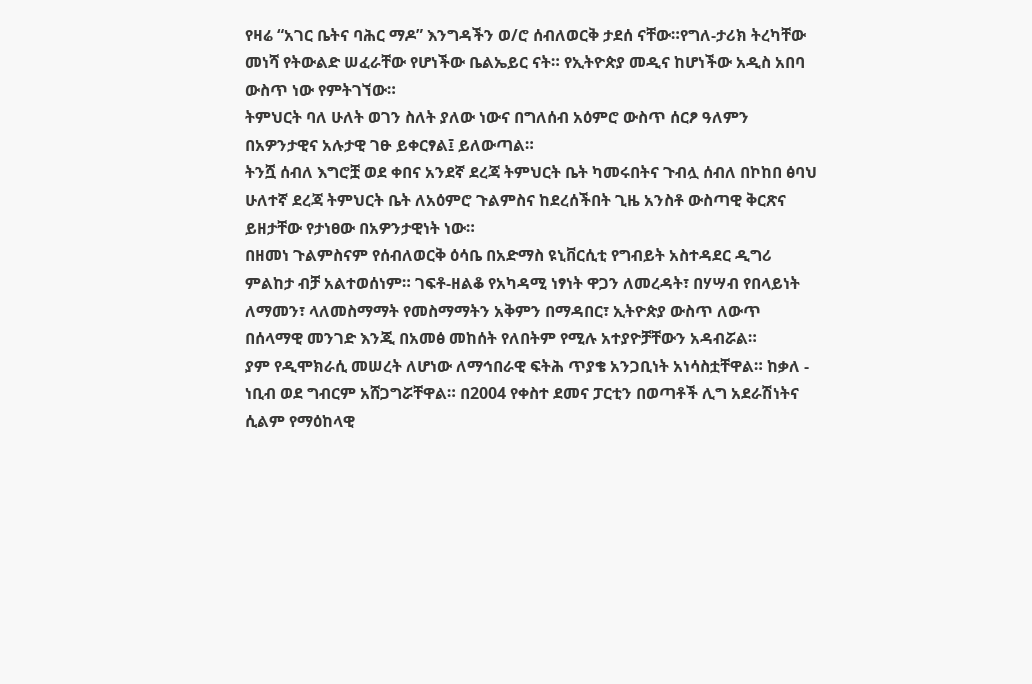የዛሬ “አገር ቤትና ባሕር ማዶ” እንግዳችን ወ/ሮ ሰብለወርቅ ታደሰ ናቸው።የግለ-ታሪክ ትረካቸው መነሻ የትውልድ ሠፈራቸው የሆነችው ቤልኤይር ናት። የኢትዮጵያ መዲና ከሆነችው አዲስ አበባ ውስጥ ነው የምትገኘው።
ትምህርት ባለ ሁለት ወገን ስለት ያለው ነውና በግለሰብ አዕምሮ ውስጥ ሰርፆ ዓለምን በአዎንታዊና አሉታዊ ገፁ ይቀርፃል፤ ይለውጣል።
ትንሿ ሰብለ እግሮቿ ወደ ቀበና አንደኛ ደረጃ ትምህርት ቤት ካመሩበትና ጉብሏ ሰብለ በኮከበ ፅባህ ሁለተኛ ደረጃ ትምህርት ቤት ለአዕምሮ ጉልምስና ከደረሰችበት ጊዜ አንስቶ ውስጣዊ ቅርጽና ይዘታቸው የታነፀው በአዎንታዊነት ነው።
በዘመነ ጉልምስናም የሰብለወርቅ ዕሳቤ በአድማስ ዩኒቨርሲቲ የግብይት አስተዳደር ዲግሪ ምልከታ ብቻ አልተወሰነም። ገፍቶ-ዘልቆ የአካዳሚ ነፃነት ዋጋን ለመረዳት፣ በሃሣብ የበላይነት ለማመን፣ ላለመስማማት የመስማማትን አቅምን በማዳበር፣ ኢትዮጵያ ውስጥ ለውጥ በሰላማዊ መንገድ እንጂ በአመፅ መከሰት የለበትም የሚሉ አተያዮቻቸውን አዳብሯል።
ያም የዲሞክራሲ መሠረት ለሆነው ለማኅበራዊ ፍትሕ ጥያቄ አንጋቢነት አነሳስቷቸዋል። ከቃለ - ነቢብ ወደ ግብርም አሸጋግሯቸዋል። በ2004 የቀስተ ደመና ፓርቲን በወጣቶች ሊግ አደራሽነትና ሲልም የማዕከላዊ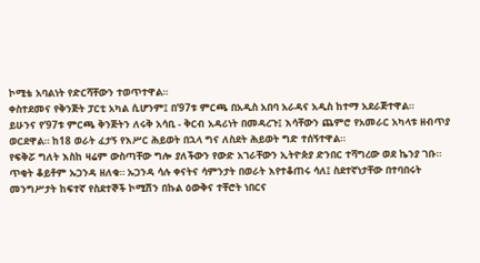ኮሚቴ አባልነት የድርሻቸውን ተወጥተዋል።
ቀስተደመና የቅንጅት ፓርቲ አካል ሲሆንም፤ በ’97ቱ ምርጫ በአዲስ አበባ አራዳና አዲስ ከተማ አደራጅተዋል።
ይሁንና የ’97ቱ ምርጫ ቅንጅትን ለሩቅ አሳቢ - ቅርብ አዳሪነት በመዳረጉ፤ እሳቸውን ጨምሮ የአመራር አካላቱ ዘብጥያ ወርደዋል። ከ18 ወራት ፈታኝ የእሥር ሕይወት በኋላ ግና ለስደት ሕይወት ግድ ተሰኝተዋል።
የፍቅሯ ግለት እስከ ዛሬም ውስጣቸው ግሎ ያለችውን የውድ አገራቸውን ኢትዮጵያ ድንበር ተሻግረው ወደ ኬንያ ገቡ። ጥቂት ቆይቶም ኡጋንዳ ዘለቁ። ኡጋንዳ ሳሉ ቀናትና ሳምንታት በወራት እየተቆጠሩ ሳለ፤ ስደተኛነታቸው በተባበሩት መንግሥታት ከፍተኛ የስደተኞች ኮሚሽን በኩል ዕውቅና ተቸሮት ነበርና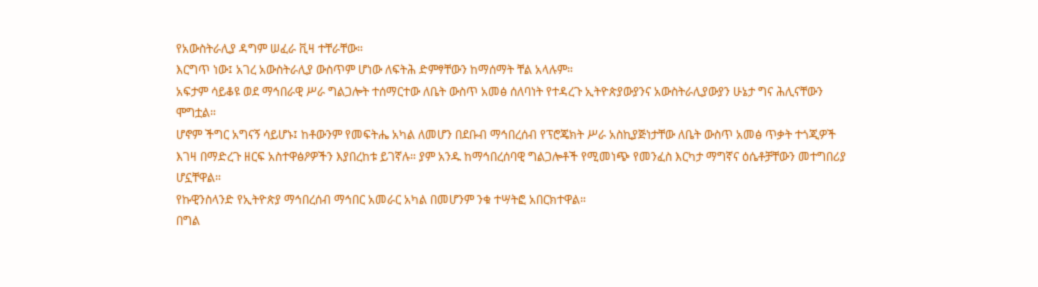የአውስትራሊያ ዳግም ሠፈራ ቪዛ ተቸራቸው።
እርግጥ ነው፤ አገረ አውስትራሊያ ውስጥም ሆነው ለፍትሕ ድምፃቸውን ከማሰማት ቸል አላሉም።
አፍታም ሳይቆዩ ወደ ማኅበራዊ ሥራ ግልጋሎት ተሰማርተው ለቤት ውስጥ አመፅ ሰለባነት የተዳረጉ ኢትዮጵያውያንና አውስትራሊያውያን ሁኔታ ግና ሕሊናቸውን ሞግቷል።
ሆኖም ችግር አግናኝ ሳይሆኑ፤ ከቶውንም የመፍትሔ አካል ለመሆን በደቡብ ማኅበረሰብ የፕሮጄክት ሥራ አስኪያጅነታቸው ለቤት ውስጥ አመፅ ጥቃት ተጎጂዎች እገዛ በማድረጉ ዘርፍ አስተዋፅዖዎችን እያበረከቱ ይገኛሉ። ያም አንዱ ከማኅበረሰባዊ ግልጋሎቶች የሚመነጭ የመንፈስ እርካታ ማግኛና ዕሴቶቻቸውን መተግበሪያ ሆኗቸዋል።
የኩዊንስላንድ የኢትዮጵያ ማኅበረሰብ ማኅበር አመራር አካል በመሆንም ንቁ ተሣትፎ አበርክተዋል።
በግል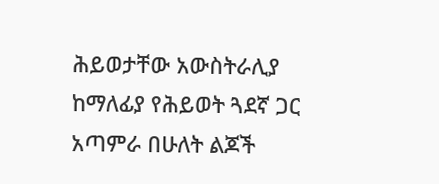ሕይወታቸው አውስትራሊያ ከማለፊያ የሕይወት ጓደኛ ጋር አጣምራ በሁለት ልጆች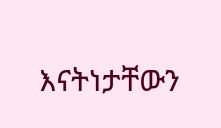እናትነታቸውን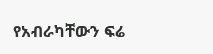የአብራካቸውን ፍሬ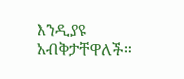እንዲያዩ አብቅታቸዋለች።